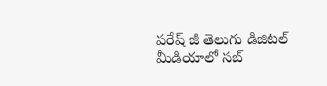పరేష్ జీ తెలుగు డిజిటల్ మీడియాలో సబ్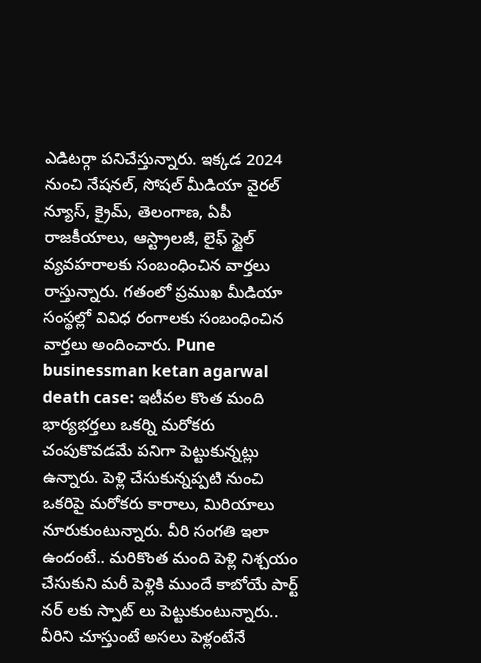ఎడిటర్గా పనిచేస్తున్నారు. ఇక్కడ 2024 నుంచి నేషనల్, సోషల్ మీడియా వైరల్ న్యూస్, క్రైమ్, తెలంగాణ, ఏపీ రాజకీయాలు, ఆస్ట్రాలజీ, లైఫ్ స్టైల్ వ్యవహరాలకు సంబంధించిన వార్తలు రాస్తున్నారు. గతంలో ప్రముఖ మీడియా సంస్థల్లో వివిధ రంగాలకు సంబంధించిన వార్తలు అందించారు. Pune businessman ketan agarwal death case: ఇటీవల కొంత మంది భార్యభర్తలు ఒకర్ని మరోకరు చంపుకొవడమే పనిగా పెట్టుకున్నట్లు ఉన్నారు. పెళ్లి చేసుకున్నప్పటి నుంచి ఒకరిపై మరోకరు కారాలు, మిరియాలు నూరుకుంటున్నారు. వీరి సంగతి ఇలా ఉందంటే.. మరికొంత మంది పెళ్లి నిశ్చయం చేసుకుని మరీ పెళ్లికి ముందే కాబోయే పార్ట్ నర్ లకు స్పాట్ లు పెట్టుకుంటున్నారు.. వీరిని చూస్తుంటే అసలు పెళ్లంటేనే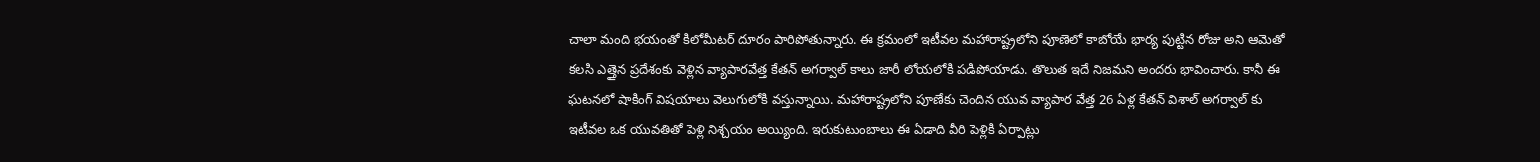చాలా మంది భయంతో కిలోమీటర్ దూరం పారిపోతున్నారు. ఈ క్రమంలో ఇటీవల మహారాష్ట్రలోని పూణెలో కాబోయే భార్య పుట్టిన రోజు అని ఆమెతో కలసి ఎత్తైన ప్రదేశంకు వెళ్లిన వ్యాపారవేత్త కేతన్ అగర్వాల్ కాలు జారీ లోయలోకి పడిపోయాడు. తొలుత ఇదే నిజమని అందరు భావించారు. కానీ ఈ ఘటనలో షాకింగ్ విషయాలు వెలుగులోకి వస్తున్నాయి. మహారాష్ట్రలోని పూణేకు చెందిన యువ వ్యాపార వేత్త 26 ఏళ్ల కేతన్ విశాల్ అగర్వాల్ కు ఇటీవల ఒక యువతితో పెళ్లి నిశ్చయం అయ్యింది. ఇరుకుటుంబాలు ఈ ఏడాది వీరి పెళ్లికి ఏర్పాట్లు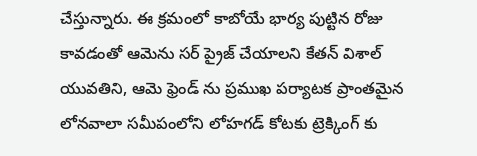చేస్తున్నారు. ఈ క్రమంలో కాబోయే భార్య పుట్టిన రోజు కావడంతో ఆమెను సర్ ప్రైజ్ చేయాలని కేతన్ విశాల్ యువతిని, ఆమె ఫ్రెండ్ ను ప్రముఖ పర్యాటక ప్రాంతమైన లోనవాలా సమీపంలోని లోహగడ్ కోటకు ట్రెక్కింగ్ కు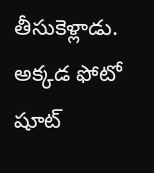తీసుకెళ్లాడు. అక్కడ ఫోటో షూట్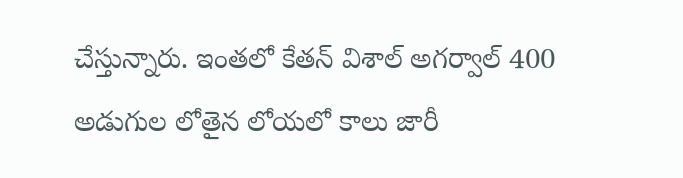చేస్తున్నారు. ఇంతలో కేతన్ విశాల్ అగర్వాల్ 400 అడుగుల లోతైన లోయలో కాలు జారీ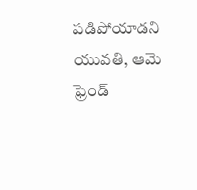పడిపోయాడని యువతి, ఆమె ఫ్రెండ్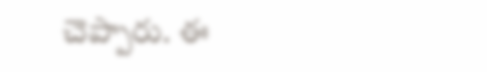చెప్పారు. ఈ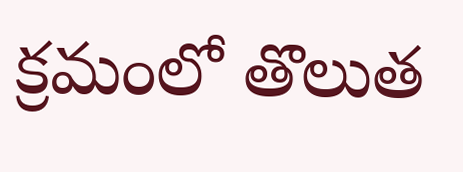క్రమంలో తొలుత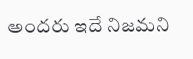అందరు ఇదే నిజమని